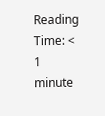Reading Time: < 1 minute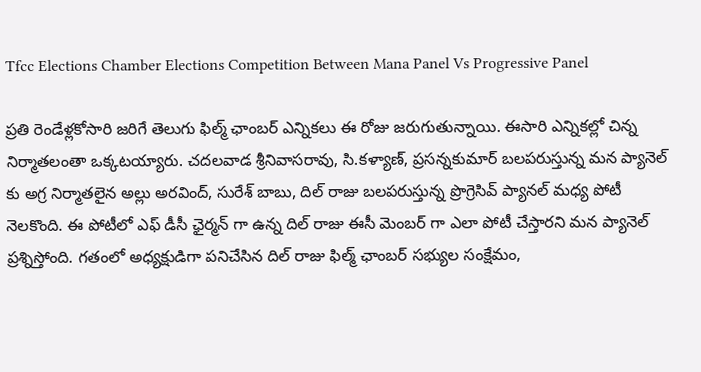Tfcc Elections Chamber Elections Competition Between Mana Panel Vs Progressive Panel

ప్రతి రెండేళ్లకోసారి జరిగే తెలుగు ఫిల్మ్ ఛాంబర్ ఎన్నికలు ఈ రోజు జరుగుతున్నాయి. ఈసారి ఎన్నికల్లో చిన్న నిర్మాతలంతా ఒక్కటయ్యారు. చదలవాడ శ్రీనివాసరావు, సి.కళ్యాణ్, ప్రసన్నకుమార్ బలపరుస్తున్న మన ప్యానెల్ కు అగ్ర నిర్మాతలైన అల్లు అరవింద్, సురేశ్ బాబు, దిల్ రాజు బలపరుస్తున్న ప్రొగ్రెసివ్ ప్యానల్ మధ్య పోటీ నెలకొంది. ఈ పోటీలో ఎఫ్ డీసీ ఛైర్మన్ గా ఉన్న దిల్ రాజు ఈసీ మెంబర్ గా ఎలా పోటీ చేస్తారని మన ప్యానెల్ ప్రశ్నిస్తోంది. గతంలో అధ్యక్షుడిగా పనిచేసిన దిల్ రాజు ఫిల్మ్ ఛాంబర్ సభ్యుల సంక్షేమం,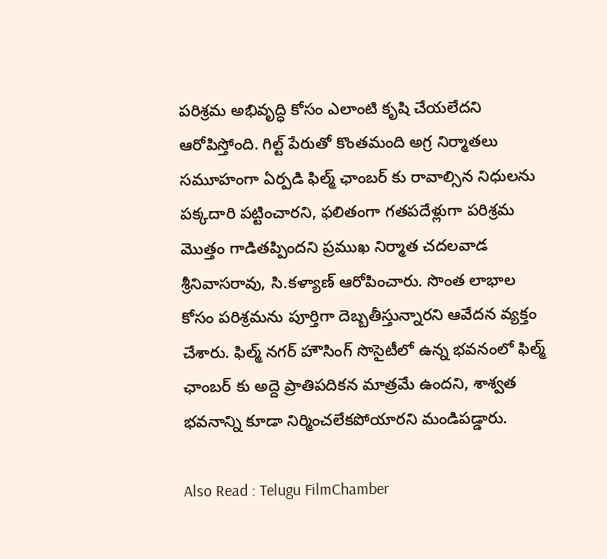పరిశ్రమ అభివృద్ధి కోసం ఎలాంటి కృషి చేయలేదని ఆరోపిస్తోంది. గిల్ట్ పేరుతో కొంతమంది అగ్ర నిర్మాతలు సమూహంగా ఏర్పడి ఫిల్మ్ ఛాంబర్ కు రావాల్సిన నిధులను పక్కదారి పట్టించారని, ఫలితంగా గతపదేళ్లుగా పరిశ్రమ మొత్తం గాడితప్పిందని ప్రముఖ నిర్మాత చదలవాడ శ్రీనివాసరావు, సి.కళ్యాణ్ ఆరోపించారు. సొంత లాభాల కోసం పరిశ్రమను పూర్తిగా దెబ్బతీస్తున్నారని ఆవేదన వ్యక్తం చేశారు. ఫిల్మ్ నగర్ హౌసింగ్ సొసైటీలో ఉన్న భవనంలో ఫిల్మ్ ఛాంబర్ కు అద్దె ప్రాతిపదికన మాత్రమే ఉందని, శాశ్వత భవనాన్ని కూడా నిర్మించలేకపోయారని మండిపడ్డారు.

Also Read : Telugu FilmChamber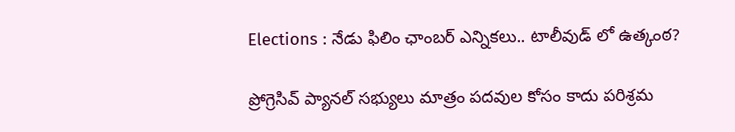Elections : నేడు ఫిలిం ఛాంబర్ ఎన్నికలు.. టాలీవుడ్ లో ఉత్కంఠ?

ప్రోగ్రెసివ్ ప్యానల్ సభ్యులు మాత్రం పదవుల కోసం కాదు పరిశ్రమ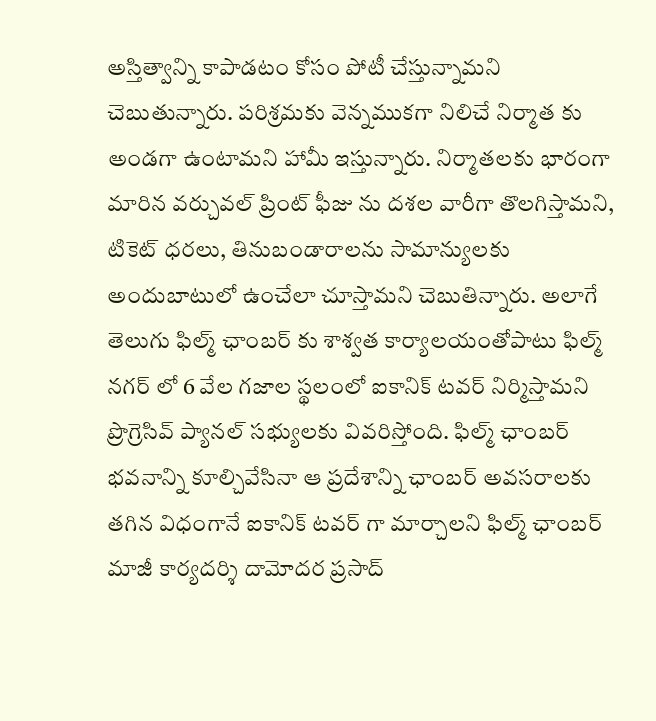అస్తిత్వాన్ని కాపాడటం కోసం పోటీ చేస్తున్నామని చెబుతున్నారు. పరిశ్రమకు వెన్నముకగా నిలిచే నిర్మాత కు అండగా ఉంటామని హామీ ఇస్తున్నారు. నిర్మాతలకు భారంగా మారిన వర్చువల్ ప్రింట్ ఫీజు ను దశల వారీగా తొలగిస్తామని, టికెట్ ధరలు, తినుబండారాలను సామాన్యులకు అందుబాటులో ఉంచేలా చూస్తామని చెబుతిన్నారు. అలాగే తెలుగు ఫిల్మ్ ఛాంబర్ కు శాశ్వత కార్యాలయంతోపాటు ఫిల్మ్ నగర్ లో 6 వేల గజాల స్థలంలో ఐకానిక్ టవర్ నిర్మిస్తామని ప్రొగ్రెసివ్ ప్యానల్ సభ్యులకు వివరిస్తోంది. ఫిల్మ్ ఛాంబర్ భవనాన్ని కూల్చివేసినా ఆ ప్రదేశాన్ని ఛాంబర్ అవసరాలకు తగిన విధంగానే ఐకానిక్ టవర్ గా మార్చాలని ఫిల్మ్ ఛాంబర్ మాజీ కార్యదర్శి దామోదర ప్రసాద్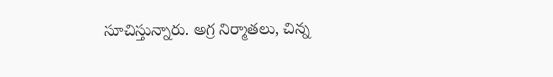సూచిస్తున్నారు. అగ్ర నిర్మాతలు, చిన్న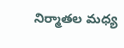నిర్మాతల మధ్య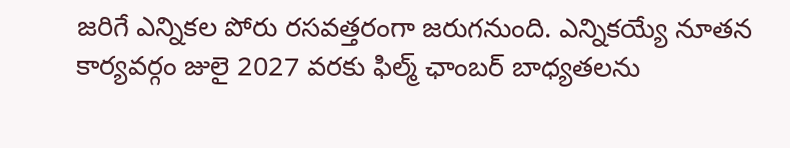జరిగే ఎన్నికల పోరు రసవత్తరంగా జరుగనుంది. ఎన్నికయ్యే నూతన కార్యవర్గం జులై 2027 వరకు ఫిల్మ్ ఛాంబర్ బాధ్యతలను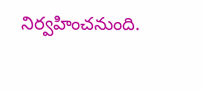నిర్వహించనుంది.